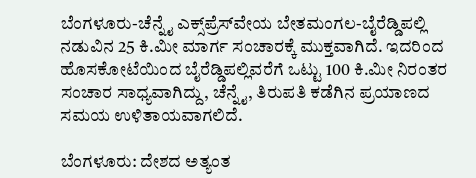ಬೆಂಗಳೂರು-ಚೆನ್ನೈ ಎಕ್ಸ್‌ಪ್ರೆಸ್‌ವೇಯ ಬೇತಮಂಗಲ-ಬೈರೆಡ್ಡಿಪಲ್ಲಿ ನಡುವಿನ 25 ಕಿ.ಮೀ ಮಾರ್ಗ ಸಂಚಾರಕ್ಕೆ ಮುಕ್ತವಾಗಿದೆ. ಇದರಿಂದ ಹೊಸಕೋಟೆಯಿಂದ ಬೈರೆಡ್ಡಿಪಲ್ಲಿವರೆಗೆ ಒಟ್ಟು 100 ಕಿ.ಮೀ ನಿರಂತರ ಸಂಚಾರ ಸಾಧ್ಯವಾಗಿದ್ದು, ಚೆನ್ನೈ, ತಿರುಪತಿ ಕಡೆಗಿನ ಪ್ರಯಾಣದ ಸಮಯ ಉಳಿತಾಯವಾಗಲಿದೆ.

ಬೆಂಗಳೂರು: ದೇಶದ ಅತ್ಯಂತ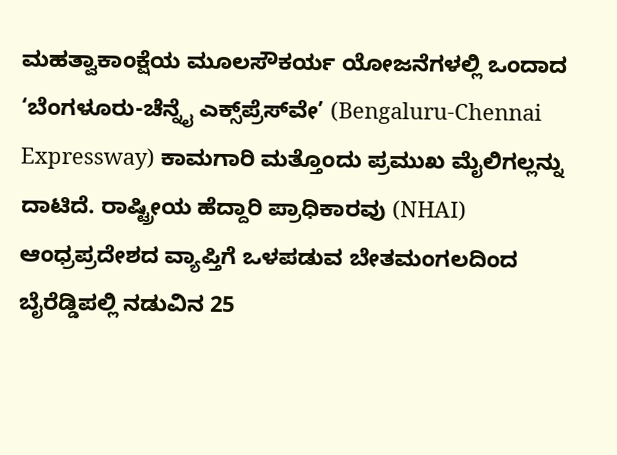ಮಹತ್ವಾಕಾಂಕ್ಷೆಯ ಮೂಲಸೌಕರ್ಯ ಯೋಜನೆಗಳಲ್ಲಿ ಒಂದಾದ ‘ಬೆಂಗಳೂರು-ಚೆನ್ನೈ ಎಕ್ಸ್‌ಪ್ರೆಸ್‌ವೇ’ (Bengaluru-Chennai Expressway) ಕಾಮಗಾರಿ ಮತ್ತೊಂದು ಪ್ರಮುಖ ಮೈಲಿಗಲ್ಲನ್ನು ದಾಟಿದೆ. ರಾಷ್ಟ್ರೀಯ ಹೆದ್ದಾರಿ ಪ್ರಾಧಿಕಾರವು (NHAI) ಆಂಧ್ರಪ್ರದೇಶದ ವ್ಯಾಪ್ತಿಗೆ ಒಳಪಡುವ ಬೇತಮಂಗಲದಿಂದ ಬೈರೆಡ್ಡಿಪಲ್ಲಿ ನಡುವಿನ 25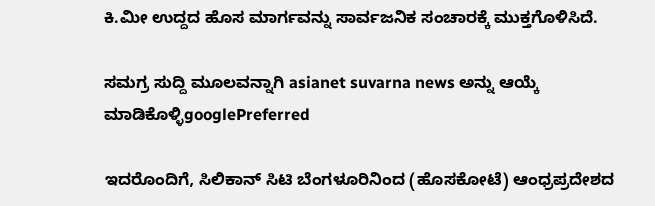ಕಿ.ಮೀ ಉದ್ದದ ಹೊಸ ಮಾರ್ಗವನ್ನು ಸಾರ್ವಜನಿಕ ಸಂಚಾರಕ್ಕೆ ಮುಕ್ತಗೊಳಿಸಿದೆ.

ಸಮಗ್ರ ಸುದ್ದಿ ಮೂಲವನ್ನಾಗಿ asianet suvarna news ಅನ್ನು ಆಯ್ಕೆ ಮಾಡಿಕೊಳ್ಳಿgooglePreferred

ಇದರೊಂದಿಗೆ, ಸಿಲಿಕಾನ್ ಸಿಟಿ ಬೆಂಗಳೂರಿನಿಂದ (ಹೊಸಕೋಟೆ) ಆಂಧ್ರಪ್ರದೇಶದ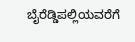ಬೈರೆಡ್ಡಿಪಲ್ಲಿಯವರೆಗೆ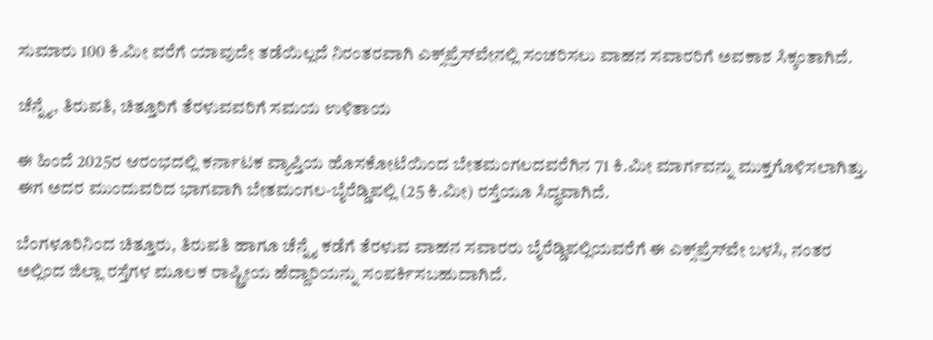ಸುಮಾರು 100 ಕಿ.ಮೀ ವರೆಗೆ ಯಾವುದೇ ತಡೆಯಿಲ್ಲದೆ ನಿರಂತರವಾಗಿ ಎಕ್ಸ್‌ಪ್ರೆಸ್‌ವೇನಲ್ಲಿ ಸಂಚರಿಸಲು ವಾಹನ ಸವಾರರಿಗೆ ಅವಕಾಶ ಸಿಕ್ಕಂತಾಗಿದೆ.

ಚೆನ್ನೈ, ತಿರುಪತಿ, ಚಿತ್ತೂರಿಗೆ ತೆರಳುವವರಿಗೆ ಸಮಯ ಉಳಿತಾಯ

ಈ ಹಿಂದೆ 2025ರ ಆರಂಭದಲ್ಲಿ ಕರ್ನಾಟಕ ವ್ಯಾಪ್ತಿಯ ಹೊಸಕೋಟೆಯಿಂದ ಬೇತಮಂಗಲದವರೆಗಿನ 71 ಕಿ.ಮೀ ಮಾರ್ಗವನ್ನು ಮುಕ್ತಗೊಳಿಸಲಾಗಿತ್ತು. ಈಗ ಅದರ ಮುಂದುವರಿದ ಭಾಗವಾಗಿ ಬೇತಮಂಗಲ-ಬೈರೆಡ್ಡಿಪಲ್ಲಿ (25 ಕಿ.ಮೀ) ರಸ್ತೆಯೂ ಸಿದ್ಧವಾಗಿದೆ.

ಬೆಂಗಳೂರಿನಿಂದ ಚಿತ್ತೂರು, ತಿರುಪತಿ ಹಾಗೂ ಚೆನ್ನೈ ಕಡೆಗೆ ತೆರಳುವ ವಾಹನ ಸವಾರರು ಬೈರೆಡ್ಡಿಪಲ್ಲಿಯವರೆಗೆ ಈ ಎಕ್ಸ್‌ಪ್ರೆಸ್‌ವೇ ಬಳಸಿ, ನಂತರ ಅಲ್ಲಿಂದ ಜಿಲ್ಲಾ ರಸ್ತೆಗಳ ಮೂಲಕ ರಾಷ್ಟ್ರೀಯ ಹೆದ್ದಾರಿಯನ್ನು ಸಂಪರ್ಕಿಸಬಹುದಾಗಿದೆ.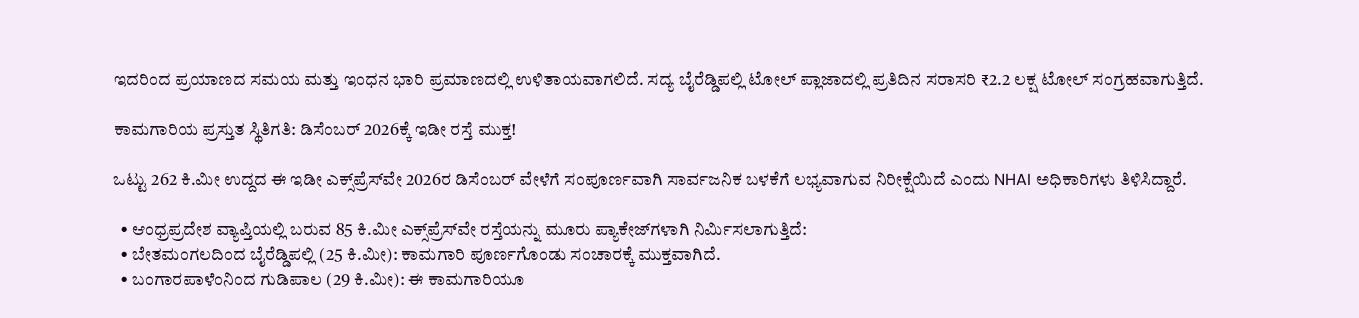ಇದರಿಂದ ಪ್ರಯಾಣದ ಸಮಯ ಮತ್ತು ಇಂಧನ ಭಾರಿ ಪ್ರಮಾಣದಲ್ಲಿ ಉಳಿತಾಯವಾಗಲಿದೆ. ಸದ್ಯ ಬೈರೆಡ್ಡಿಪಲ್ಲಿ ಟೋಲ್ ಪ್ಲಾಜಾದಲ್ಲಿ ಪ್ರತಿದಿನ ಸರಾಸರಿ ₹2.2 ಲಕ್ಷ ಟೋಲ್ ಸಂಗ್ರಹವಾಗುತ್ತಿದೆ.

ಕಾಮಗಾರಿಯ ಪ್ರಸ್ತುತ ಸ್ಥಿತಿಗತಿ: ಡಿಸೆಂಬರ್ 2026ಕ್ಕೆ ಇಡೀ ರಸ್ತೆ ಮುಕ್ತ!

ಒಟ್ಟು 262 ಕಿ.ಮೀ ಉದ್ದದ ಈ ಇಡೀ ಎಕ್ಸ್‌ಪ್ರೆಸ್‌ವೇ 2026ರ ಡಿಸೆಂಬರ್ ವೇಳೆಗೆ ಸಂಪೂರ್ಣವಾಗಿ ಸಾರ್ವಜನಿಕ ಬಳಕೆಗೆ ಲಭ್ಯವಾಗುವ ನಿರೀಕ್ಷೆಯಿದೆ ಎಂದು NHAI ಅಧಿಕಾರಿಗಳು ತಿಳಿಸಿದ್ದಾರೆ.

  • ಆಂಧ್ರಪ್ರದೇಶ ವ್ಯಾಪ್ತಿಯಲ್ಲಿ ಬರುವ 85 ಕಿ.ಮೀ ಎಕ್ಸ್‌ಪ್ರೆಸ್‌ವೇ ರಸ್ತೆಯನ್ನು ಮೂರು ಪ್ಯಾಕೇಜ್‌ಗಳಾಗಿ ನಿರ್ಮಿಸಲಾಗುತ್ತಿದೆ:
  • ಬೇತಮಂಗಲದಿಂದ ಬೈರೆಡ್ಡಿಪಲ್ಲಿ (25 ಕಿ.ಮೀ): ಕಾಮಗಾರಿ ಪೂರ್ಣಗೊಂಡು ಸಂಚಾರಕ್ಕೆ ಮುಕ್ತವಾಗಿದೆ.
  • ಬಂಗಾರಪಾಳೆಂನಿಂದ ಗುಡಿಪಾಲ (29 ಕಿ.ಮೀ): ಈ ಕಾಮಗಾರಿಯೂ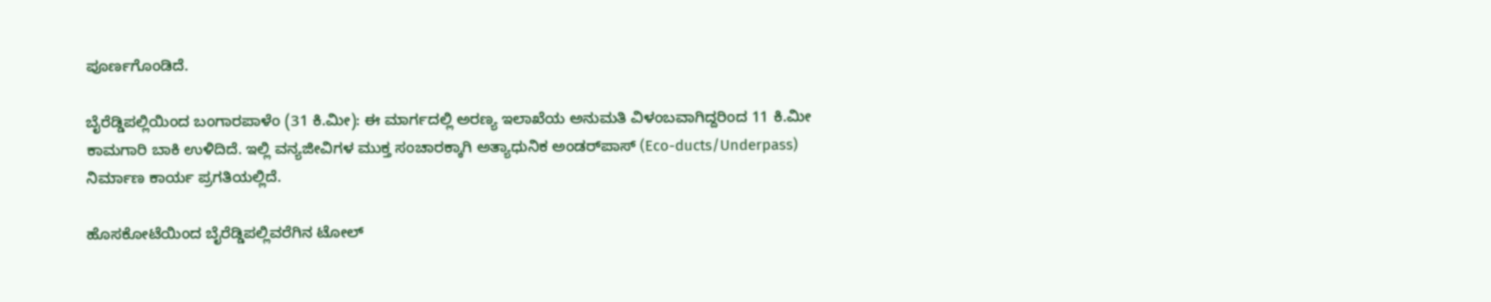ಪೂರ್ಣಗೊಂಡಿದೆ.

ಬೈರೆಡ್ಡಿಪಲ್ಲಿಯಿಂದ ಬಂಗಾರಪಾಳೆಂ (31 ಕಿ.ಮೀ): ಈ ಮಾರ್ಗದಲ್ಲಿ ಅರಣ್ಯ ಇಲಾಖೆಯ ಅನುಮತಿ ವಿಳಂಬವಾಗಿದ್ದರಿಂದ 11 ಕಿ.ಮೀ ಕಾಮಗಾರಿ ಬಾಕಿ ಉಳಿದಿದೆ. ಇಲ್ಲಿ ವನ್ಯಜೀವಿಗಳ ಮುಕ್ತ ಸಂಚಾರಕ್ಕಾಗಿ ಅತ್ಯಾಧುನಿಕ ಅಂಡರ್‌ಪಾಸ್ (Eco-ducts/Underpass) ನಿರ್ಮಾಣ ಕಾರ್ಯ ಪ್ರಗತಿಯಲ್ಲಿದೆ.

ಹೊಸಕೋಟೆಯಿಂದ ಬೈರೆಡ್ಡಿಪಲ್ಲಿವರೆಗಿನ ಟೋಲ್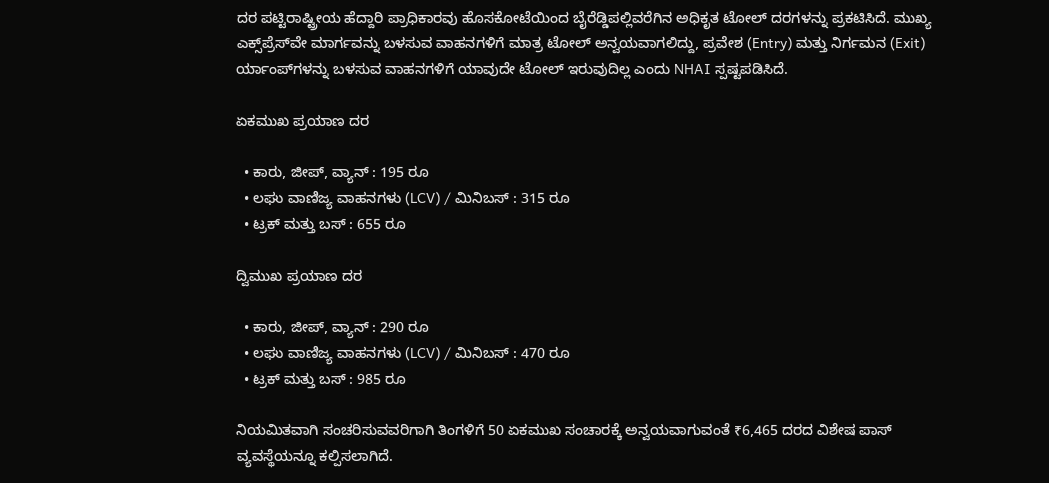ದರ ಪಟ್ಟಿರಾಷ್ಟ್ರೀಯ ಹೆದ್ದಾರಿ ಪ್ರಾಧಿಕಾರವು ಹೊಸಕೋಟೆಯಿಂದ ಬೈರೆಡ್ಡಿಪಲ್ಲಿವರೆಗಿನ ಅಧಿಕೃತ ಟೋಲ್ ದರಗಳನ್ನು ಪ್ರಕಟಿಸಿದೆ. ಮುಖ್ಯ ಎಕ್ಸ್‌ಪ್ರೆಸ್‌ವೇ ಮಾರ್ಗವನ್ನು ಬಳಸುವ ವಾಹನಗಳಿಗೆ ಮಾತ್ರ ಟೋಲ್ ಅನ್ವಯವಾಗಲಿದ್ದು, ಪ್ರವೇಶ (Entry) ಮತ್ತು ನಿರ್ಗಮನ (Exit) ರ್ಯಾಂಪ್‌ಗಳನ್ನು ಬಳಸುವ ವಾಹನಗಳಿಗೆ ಯಾವುದೇ ಟೋಲ್ ಇರುವುದಿಲ್ಲ ಎಂದು NHAI ಸ್ಪಷ್ಟಪಡಿಸಿದೆ.

ಏಕಮುಖ ಪ್ರಯಾಣ ದರ

  • ಕಾರು, ಜೀಪ್, ವ್ಯಾನ್ : 195 ರೂ
  • ಲಘು ವಾಣಿಜ್ಯ ವಾಹನಗಳು (LCV) / ಮಿನಿಬಸ್ : 315 ರೂ
  • ಟ್ರಕ್ ಮತ್ತು ಬಸ್ : 655 ರೂ

ದ್ವಿಮುಖ ಪ್ರಯಾಣ ದರ

  • ಕಾರು, ಜೀಪ್, ವ್ಯಾನ್ : 290 ರೂ
  • ಲಘು ವಾಣಿಜ್ಯ ವಾಹನಗಳು (LCV) / ಮಿನಿಬಸ್ : 470 ರೂ
  • ಟ್ರಕ್ ಮತ್ತು ಬಸ್ : 985 ರೂ

ನಿಯಮಿತವಾಗಿ ಸಂಚರಿಸುವವರಿಗಾಗಿ ತಿಂಗಳಿಗೆ 50 ಏಕಮುಖ ಸಂಚಾರಕ್ಕೆ ಅನ್ವಯವಾಗುವಂತೆ ₹6,465 ದರದ ವಿಶೇಷ ಪಾಸ್ ವ್ಯವಸ್ಥೆಯನ್ನೂ ಕಲ್ಪಿಸಲಾಗಿದೆ.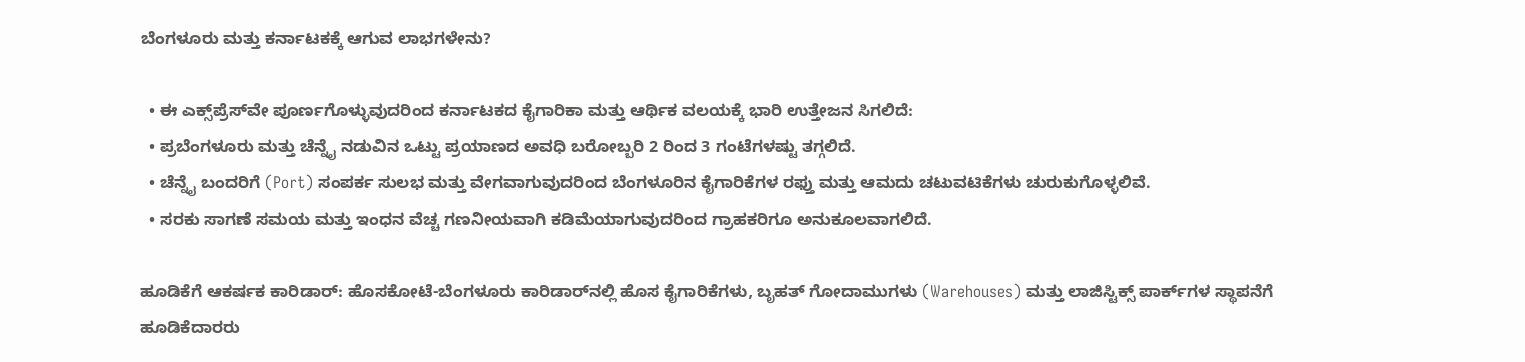ಬೆಂಗಳೂರು ಮತ್ತು ಕರ್ನಾಟಕಕ್ಕೆ ಆಗುವ ಲಾಭಗಳೇನು?

  • ಈ ಎಕ್ಸ್‌ಪ್ರೆಸ್‌ವೇ ಪೂರ್ಣಗೊಳ್ಳುವುದರಿಂದ ಕರ್ನಾಟಕದ ಕೈಗಾರಿಕಾ ಮತ್ತು ಆರ್ಥಿಕ ವಲಯಕ್ಕೆ ಭಾರಿ ಉತ್ತೇಜನ ಸಿಗಲಿದೆ:
  • ಪ್ರಬೆಂಗಳೂರು ಮತ್ತು ಚೆನ್ನೈ ನಡುವಿನ ಒಟ್ಟು ಪ್ರಯಾಣದ ಅವಧಿ ಬರೋಬ್ಬರಿ 2 ರಿಂದ 3 ಗಂಟೆಗಳಷ್ಟು ತಗ್ಗಲಿದೆ.
  • ಚೆನ್ನೈ ಬಂದರಿಗೆ (Port) ಸಂಪರ್ಕ ಸುಲಭ ಮತ್ತು ವೇಗವಾಗುವುದರಿಂದ ಬೆಂಗಳೂರಿನ ಕೈಗಾರಿಕೆಗಳ ರಫ್ತು ಮತ್ತು ಆಮದು ಚಟುವಟಿಕೆಗಳು ಚುರುಕುಗೊಳ್ಳಲಿವೆ.
  • ಸರಕು ಸಾಗಣೆ ಸಮಯ ಮತ್ತು ಇಂಧನ ವೆಚ್ಚ ಗಣನೀಯವಾಗಿ ಕಡಿಮೆಯಾಗುವುದರಿಂದ ಗ್ರಾಹಕರಿಗೂ ಅನುಕೂಲವಾಗಲಿದೆ.

ಹೂಡಿಕೆಗೆ ಆಕರ್ಷಕ ಕಾರಿಡಾರ್: ಹೊಸಕೋಟೆ-ಬೆಂಗಳೂರು ಕಾರಿಡಾರ್‌ನಲ್ಲಿ ಹೊಸ ಕೈಗಾರಿಕೆಗಳು, ಬೃಹತ್ ಗೋದಾಮುಗಳು (Warehouses) ಮತ್ತು ಲಾಜಿಸ್ಟಿಕ್ಸ್ ಪಾರ್ಕ್‌ಗಳ ಸ್ಥಾಪನೆಗೆ ಹೂಡಿಕೆದಾರರು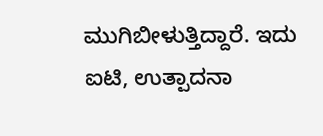ಮುಗಿಬೀಳುತ್ತಿದ್ದಾರೆ. ಇದು ಐಟಿ, ಉತ್ಪಾದನಾ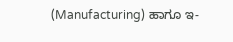(Manufacturing) ಹಾಗೂ ಇ-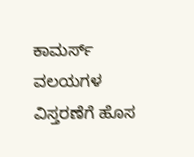ಕಾಮರ್ಸ್ ವಲಯಗಳ ವಿಸ್ತರಣೆಗೆ ಹೊಸ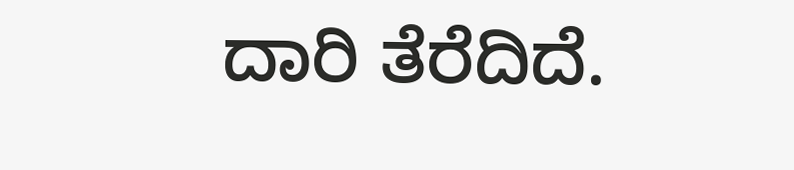ದಾರಿ ತೆರೆದಿದೆ.